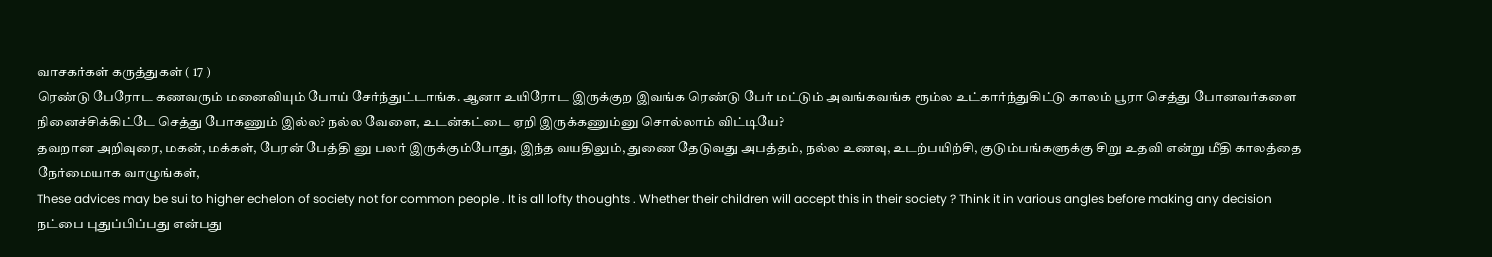வாசகர்கள் கருத்துகள் ( 17 )
ரெண்டு பேரோட கணவரும் மனைவியும் போய் சேர்ந்துட்டாங்க. ஆனா உயிரோட இருக்குற இவங்க ரெண்டு பேர் மட்டும் அவங்கவங்க ரூம்ல உட்கார்ந்துகிட்டு காலம் பூரா செத்து போனவர்களை நினைச்சிக்கிட்டே செத்து போகணும் இல்ல? நல்ல வேளை, உடன்கட்டை ஏறி இருக்கணும்னு சொல்லாம் விட்டியே?
தவறான அறிவுரை, மகன், மக்கள், பேரன் பேத்தி னு பலர் இருக்கும்போது, இந்த வயதிலும், துணை தேடுவது அபத்தம், நல்ல உணவு, உடற்பயிற்சி, குடும்பங்களுக்கு சிறு உதவி என்று மீதி காலத்தை நேர்மையாக வாழுங்கள்,
These advices may be sui to higher echelon of society not for common people . It is all lofty thoughts . Whether their children will accept this in their society ? Think it in various angles before making any decision
நட்பை புதுப்பிப்பது என்பது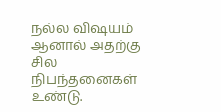நல்ல விஷயம் ஆனால் அதற்கு சில நிபந்தனைகள் உண்டு.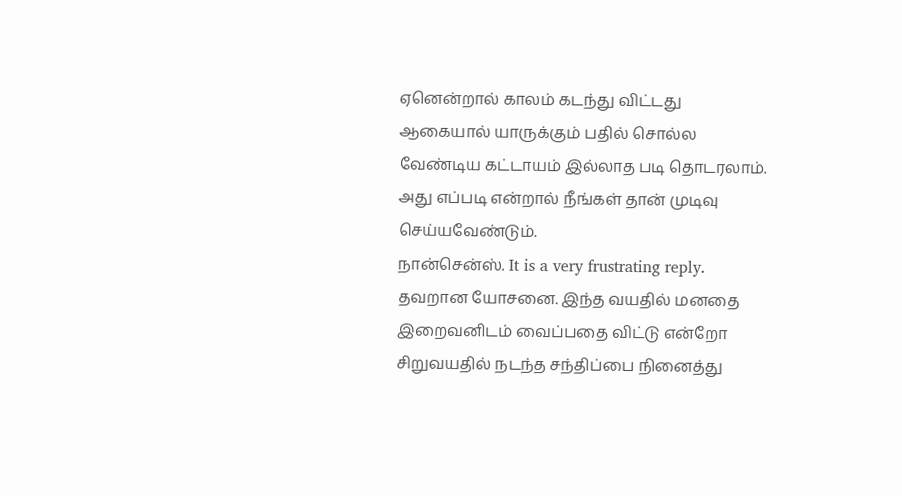ஏனென்றால் காலம் கடந்து விட்டது ஆகையால் யாருக்கும் பதில் சொல்ல வேண்டிய கட்டாயம் இல்லாத படி தொடரலாம். அது எப்படி என்றால் நீங்கள் தான் முடிவு செய்யவேண்டும்.
நான்சென்ஸ். It is a very frustrating reply.
தவறான யோசனை. இந்த வயதில் மனதை இறைவனிடம் வைப்பதை விட்டு என்றோ சிறுவயதில் நடந்த சந்திப்பை நினைத்து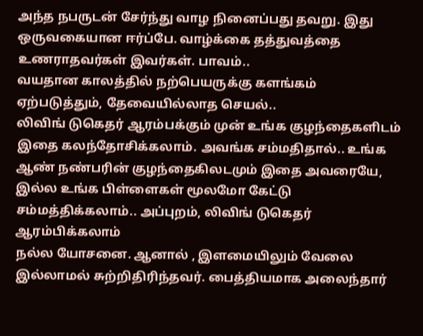அந்த நபருடன் சேர்ந்து வாழ நினைப்பது தவறு. இது ஒருவகையான ஈர்ப்பே. வாழ்க்கை தத்துவத்தை உணராதவர்கள் இவர்கள். பாவம்..
வயதான காலத்தில் நற்பெயருக்கு களங்கம் ஏற்படுத்தும், தேவையில்லாத செயல்..
லிவிங் டுகெதர் ஆரம்பக்கும் முன் உங்க குழந்தைகளிடம் இதை கலந்தோசிக்கலாம். அவங்க சம்மதிதால்.. உங்க ஆண் நண்பரின் குழந்தைகிலடமும் இதை அவரையே, இல்ல உங்க பிள்ளைகள் மூலமோ கேட்டு சம்மத்திக்கலாம்.. அப்புறம், லிவிங் டுகெதர் ஆரம்பிக்கலாம்
நல்ல யோசனை. ஆனால் , இளமையிலும் வேலை இல்லாமல் சுற்றிதிரிந்தவர். பைத்தியமாக அலைந்தார்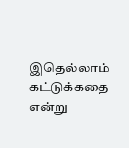இதெல்லாம் கட்டுக்கதை என்று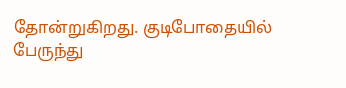தோன்றுகிறது. குடிபோதையில் பேருந்து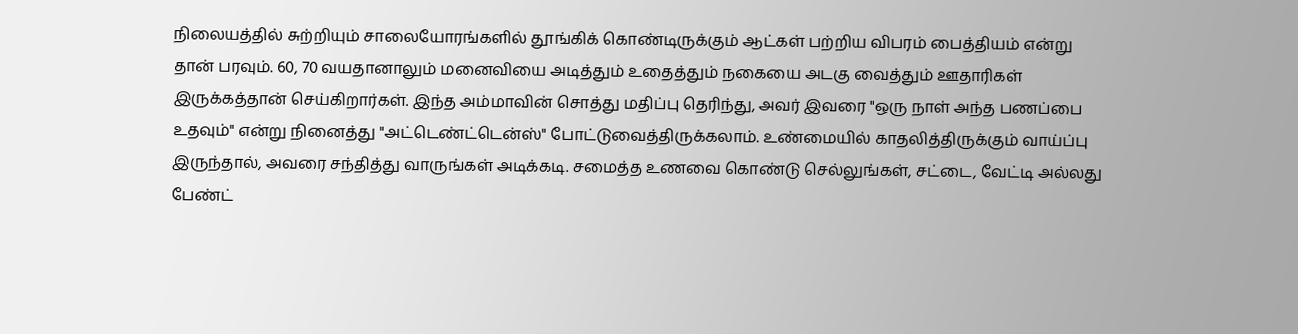நிலையத்தில் சுற்றியும் சாலையோரங்களில் தூங்கிக் கொண்டிருக்கும் ஆட்கள் பற்றிய விபரம் பைத்தியம் என்று தான் பரவும். 60, 70 வயதானாலும் மனைவியை அடித்தும் உதைத்தும் நகையை அடகு வைத்தும் ஊதாரிகள் இருக்கத்தான் செய்கிறார்கள். இந்த அம்மாவின் சொத்து மதிப்பு தெரிந்து, அவர் இவரை "ஒரு நாள் அந்த பணப்பை உதவும்" என்று நினைத்து "அட்டெண்ட்டென்ஸ்" போட்டுவைத்திருக்கலாம். உண்மையில் காதலித்திருக்கும் வாய்ப்பு இருந்தால், அவரை சந்தித்து வாருங்கள் அடிக்கடி. சமைத்த உணவை கொண்டு செல்லுங்கள், சட்டை, வேட்டி அல்லது பேண்ட்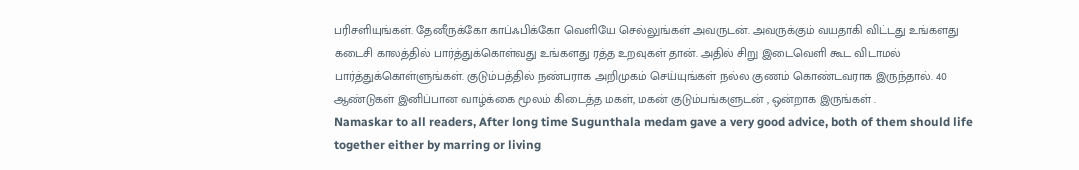பரிசளியுங்கள். தேனீருக்கோ காப்ஃபிக்கோ வெளியே செல்லுங்கள் அவருடன். அவருக்கும் வயதாகி விட்டது உங்களது கடைசி காலத்தில் பார்த்துக்கொள்வது உங்களது ரத்த உறவுகள் தான். அதில் சிறு இடைவெளி கூட விடாமல் பார்த்துக்கொள்ளுங்கள். குடும்பத்தில் நண்பராக அறிமுகம் செய்யுங்கள் நல்ல குணம் கொண்டவராக இருந்தால். 40 ஆண்டுகள் இனிப்பான வாழ்க்கை மூலம் கிடைத்த மகள், மகன் குடும்பங்களுடன் , ஒன்றாக இருங்கள் .
Namaskar to all readers, After long time Sugunthala medam gave a very good advice, both of them should life together either by marring or living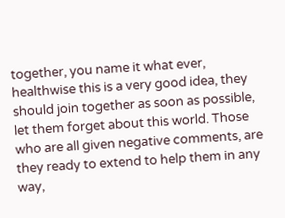together, you name it what ever, healthwise this is a very good idea, they should join together as soon as possible, let them forget about this world. Those who are all given negative comments, are they ready to extend to help them in any way,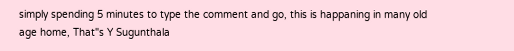simply spending 5 minutes to type the comment and go, this is happaning in many old age home, That"s Y Sugunthala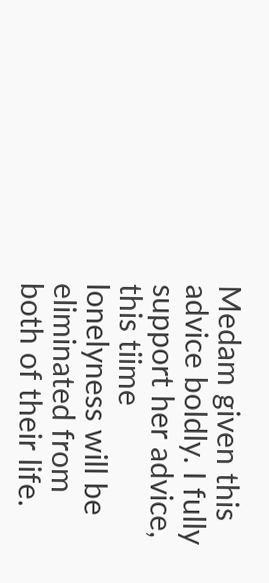Medam given this advice boldly. I fully support her advice, this tiime lonelyness will be eliminated from both of their life.